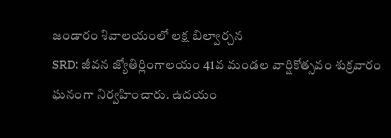జండారం శివాలయంలో లక్ష బిల్వార్చన
SRD: జీవన జ్యోతిర్లింగాలయం 41వ మండల వార్షికోత్సవం శుక్రవారం ఘనంగా నిర్వహించారు. ఉదయం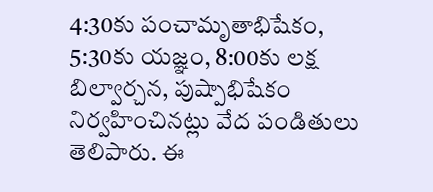4:30కు పంచామృతాభిషేకం, 5:30కు యజ్ఞం, 8:00కు లక్ష బిల్వార్చన, పుష్పాభిషేకం నిర్వహించినట్లు వేద పండితులు తెలిపారు. ఈ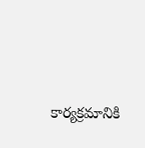కార్యక్రమానికి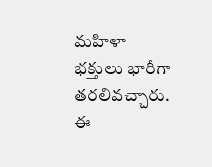మహిళా భక్తులు భారీగా తరలివచ్చారు. ఈ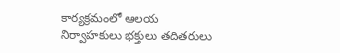కార్యక్రమంలో ఆలయ నిర్వాహకులు భక్తులు తదితరులు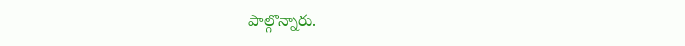పాల్గొన్నారు.